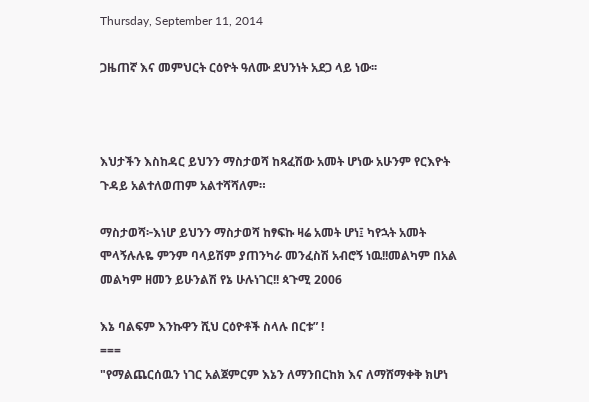Thursday, September 11, 2014

ጋዜጠኛ እና መምህርት ርዕዮት ዓለሙ ደህንነት አደጋ ላይ ነው፡፡



እህታችን እስከዳር ይህንን ማስታወሻ ከጻፈሽው አመት ሆነው አሁንም የርእዮት ጉዳይ አልተለወጠም አልተሻሻለም።

ማስታወሻ፦እነሆ ይህንን ማስታወሻ ከፃፍኩ ዛሬ አመት ሆነ፤ ካየኋት አመት ሞላኝሉሉዬ ምንም ባላይሽም ያጠንካራ መንፈስሽ አብሮኝ ነዉ!!መልካም በአል መልካም ዘመን ይሁንልሽ የኔ ሁሉነገር!! ጳጉሚ 2006

እኔ ባልፍም እንኩዋን ሺህ ርዕዮቶች ስላሉ በርቱ” !
===
"የማልጨርሰዉን ነገር አልጀምርም እኔን ለማንበርከክ እና ለማሸማቀቅ ክሆነ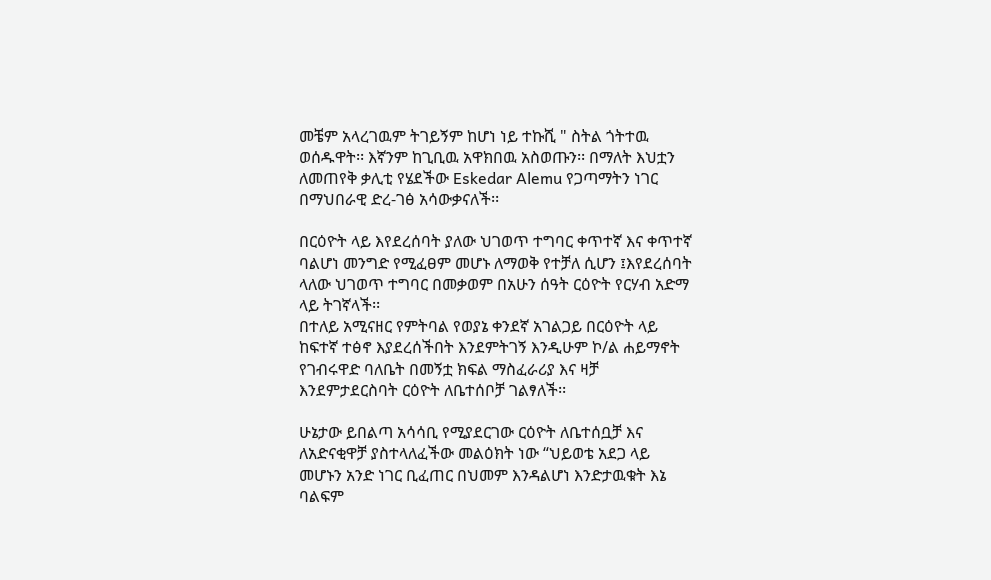መቼም አላረገዉም ትገይኝም ከሆነ ነይ ተኩሺ " ስትል ጎትተዉ ወሰዱዋት፡፡ እኛንም ከጊቢዉ አዋክበዉ አስወጡን፡፡ በማለት እህቷን ለመጠየቅ ቃሊቲ የሄደችው Eskedar Alemu የጋጣማትን ነገር በማህበራዊ ድረ-ገፅ አሳውቃናለች፡፡

በርዕዮት ላይ እየደረሰባት ያለው ህገወጥ ተግባር ቀጥተኛ እና ቀጥተኛ ባልሆነ መንግድ የሚፈፀም መሆኑ ለማወቅ የተቻለ ሲሆን ፤እየደረሰባት ላለው ህገወጥ ተግባር በመቃወም በአሁን ሰዓት ርዕዮት የርሃብ አድማ ላይ ትገኛላች፡፡
በተለይ አሚናዘር የምትባል የወያኔ ቀንደኛ አገልጋይ በርዕዮት ላይ ከፍተኛ ተፅኖ እያደረሰችበት እንደምትገኝ እንዲሁም ኮ/ል ሐይማኖት የገብሩዋድ ባለቤት በመኝቷ ክፍል ማስፈራሪያ እና ዛቻ እንደምታደርስባት ርዕዮት ለቤተሰቦቻ ገልፃለች፡፡

ሁኔታው ይበልጣ አሳሳቢ የሚያደርገው ርዕዮት ለቤተሰቧቻ እና ለአድናቂዋቻ ያስተላለፈችው መልዕክት ነው “ህይወቴ አደጋ ላይ መሆኑን አንድ ነገር ቢፈጠር በህመም እንዳልሆነ እንድታዉቁት እኔ ባልፍም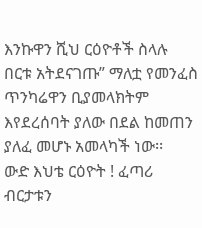እንኩዋን ሺህ ርዕዮቶች ስላሉ በርቱ አትደናገጡ” ማለቷ የመንፈስ ጥንካሬዋን ቢያመላክትም እየደረሰባት ያለው በደል ከመጠን ያለፈ መሆኑ አመላካች ነው፡፡
ውድ እህቴ ርዕዮት ! ፈጣሪ ብርታቱን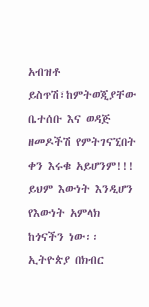አብዝቶ ይስጥሽ፣ከምትወጂያቸው ቤተሰቡ እና ወዳጅ ዘመዶችሽ የምትገናኚበት ቀን እሩቁ አይሆንም!!! ይህም እውነት እንዲሆን የእውነት አምላክ ከጎናችን ነው፡፡
ኢትዮጵያ በክብር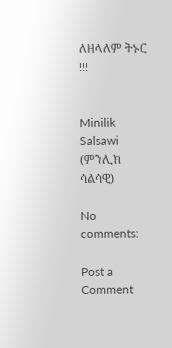ለዘላለም ትኑር !!!


Minilik Salsawi (ምንሊክ ሳልሳዊ)

No comments:

Post a Comment